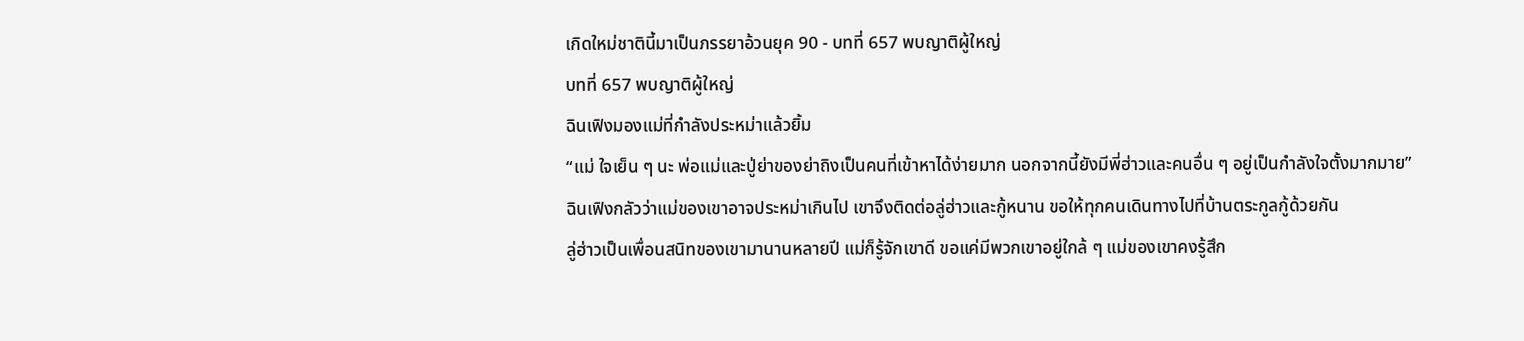เกิดใหม่ชาตินี้มาเป็นภรรยาอ้วนยุค 90 - บทที่ 657 พบญาติผู้ใหญ่
บทที่ 657 พบญาติผู้ใหญ่
ฉินเฟิงมองแม่ที่กำลังประหม่าแล้วยิ้ม
“แม่ ใจเย็น ๆ นะ พ่อแม่และปู่ย่าของย่าถิงเป็นคนที่เข้าหาได้ง่ายมาก นอกจากนี้ยังมีพี่ฮ่าวและคนอื่น ๆ อยู่เป็นกำลังใจตั้งมากมาย”
ฉินเฟิงกลัวว่าแม่ของเขาอาจประหม่าเกินไป เขาจึงติดต่อลู่ฮ่าวและกู้หนาน ขอให้ทุกคนเดินทางไปที่บ้านตระกูลกู้ด้วยกัน
ลู่ฮ่าวเป็นเพื่อนสนิทของเขามานานหลายปี แม่ก็รู้จักเขาดี ขอแค่มีพวกเขาอยู่ใกล้ ๆ แม่ของเขาคงรู้สึก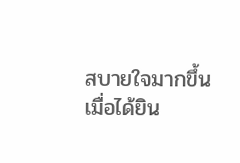สบายใจมากขึ้น
เมื่อได้ยิน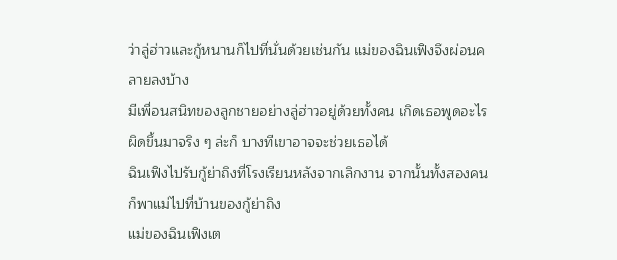ว่าลู่ฮ่าวและกู้หนานก็ไปที่นั่นด้วยเช่นกัน แม่ของฉินเฟิงจึงผ่อนคลายลงบ้าง
มีเพื่อนสนิทของลูกชายอย่างลู่ฮ่าวอยู่ด้วยทั้งคน เกิดเธอพูดอะไรผิดขึ้นมาจริง ๆ ล่ะก็ บางทีเขาอาจจะช่วยเธอได้
ฉินเฟิงไปรับกู้ย่าถิงที่โรงเรียนหลังจากเลิกงาน จากนั้นทั้งสองคนก็พาแม่ไปที่บ้านของกู้ย่าถิง
แม่ของฉินเฟิงเต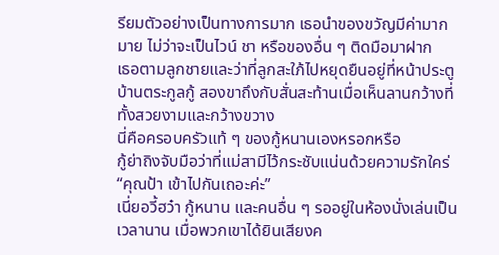รียมตัวอย่างเป็นทางการมาก เธอนำของขวัญมีค่ามากมาย ไม่ว่าจะเป็นไวน์ ชา หรือของอื่น ๆ ติดมือมาฝาก
เธอตามลูกชายและว่าที่ลูกสะใภ้ไปหยุดยืนอยู่ที่หน้าประตูบ้านตระกูลกู้ สองขาถึงกับสั่นสะท้านเมื่อเห็นลานกว้างที่ทั้งสวยงามและกว้างขวาง
นี่คือครอบครัวแท้ ๆ ของกู้หนานเองหรอกหรือ
กู้ย่าถิงจับมือว่าที่แม่สามีไว้กระชับแน่นด้วยความรักใคร่ “คุณป้า เข้าไปกันเถอะค่ะ”
เนี่ยอวี้ฮว๋า กู้หนาน และคนอื่น ๆ รออยู่ในห้องนั่งเล่นเป็นเวลานาน เมื่อพวกเขาได้ยินเสียงค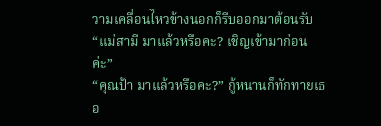วามเคลื่อนไหวข้างนอกก็รีบออกมาต้อนรับ
“แม่สามี มาแล้วหรือคะ? เชิญเข้ามาก่อนค่ะ”
“คุณป้า มาแล้วหรือคะ?” กู้หนานก็ทักทายเธอ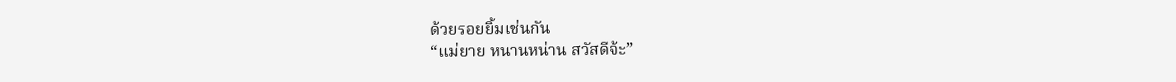ด้วยรอยยิ้มเช่นกัน
“แม่ยาย หนานหน่าน สวัสดีจ้ะ”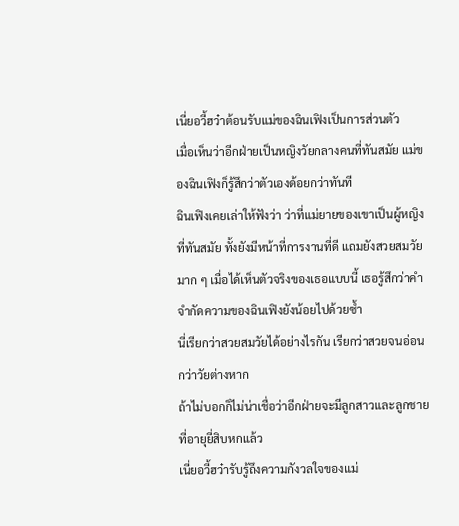เนี่ยอวี้ฮว๋าต้อนรับแม่ของฉินเฟิงเป็นการส่วนตัว
เมื่อเห็นว่าอีกฝ่ายเป็นหญิงวัยกลางคนที่ทันสมัย แม่ของฉินเฟิงก็รู้สึกว่าตัวเองด้อยกว่าทันที
ฉินเฟิงเคยเล่าให้ฟังว่า ว่าที่แม่ยายของเขาเป็นผู้หญิงที่ทันสมัย ทั้งยังมีหน้าที่การงานที่ดี แถมยังสวยสมวัยมาก ๆ เมื่อได้เห็นตัวจริงของเธอแบบนี้ เธอรู้สึกว่าคำจำกัดความของฉินเฟิงยังน้อยไปด้วยซ้ำ
นี่เรียกว่าสวยสมวัยได้อย่างไรกัน เรียกว่าสวยจนอ่อนกว่าวัยต่างหาก
ถ้าไม่บอกก็ไม่น่าเชื่อว่าอีกฝ่ายจะมีลูกสาวและลูกชายที่อายุยี่สิบหกแล้ว
เนี่ยอวี้ฮว๋ารับรู้ถึงความกังวลใจของแม่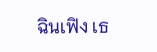ฉินเฟิง เธ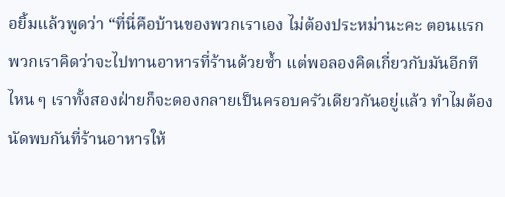อยิ้มแล้วพูดว่า “ที่นี่คือบ้านของพวกเราเอง ไม่ต้องประหม่านะคะ ตอนแรกพวกเราคิดว่าจะไปทานอาหารที่ร้านด้วยซ้ำ แต่พอลองคิดเกี่ยวกับมันอีกที ไหน ๆ เราทั้งสองฝ่ายก็จะดองกลายเป็นครอบครัวเดียวกันอยู่แล้ว ทำไมต้องนัดพบกันที่ร้านอาหารให้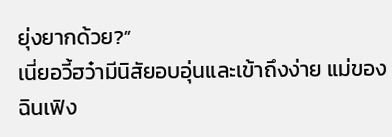ยุ่งยากด้วย?”
เนี่ยอวี้ฮว๋ามีนิสัยอบอุ่นและเข้าถึงง่าย แม่ของฉินเฟิง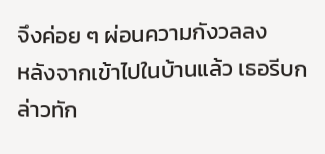จึงค่อย ๆ ผ่อนความกังวลลง
หลังจากเข้าไปในบ้านแล้ว เธอรีบกล่าวทัก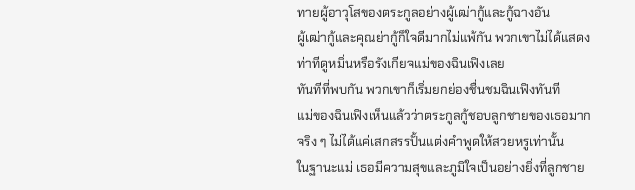ทายผู้อาวุโสของตระกูลอย่างผู้เฒ่ากู้และกู้ฉางอัน
ผู้เฒ่ากู้และคุณย่ากู้ก็ใจดีมากไม่แพ้กัน พวกเขาไม่ได้แสดงท่าทีดูหมิ่นหรือรังเกียจแม่ของฉินเฟิงเลย
ทันทีที่พบกัน พวกเขาก็เริ่มยกย่องชื่นชมฉินเฟิงทันที
แม่ของฉินเฟิงเห็นแล้วว่าตระกูลกู้ชอบลูกชายของเธอมากจริง ๆ ไม่ได้แค่เสกสรรปั้นแต่งคำพูดให้สวยหรูเท่านั้น
ในฐานะแม่ เธอมีความสุขและภูมิใจเป็นอย่างยิ่งที่ลูกชาย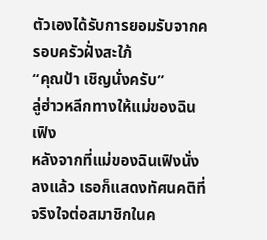ตัวเองได้รับการยอมรับจากครอบครัวฝั่งสะใภ้
“คุณป้า เชิญนั่งครับ”
ลู่ฮ่าวหลีกทางให้แม่ของฉินเฟิง
หลังจากที่แม่ของฉินเฟิงนั่งลงแล้ว เธอก็แสดงทัศนคติที่จริงใจต่อสมาชิกในค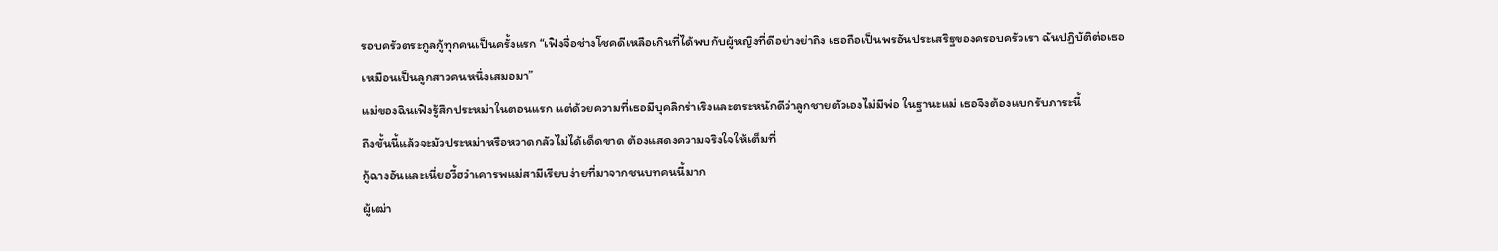รอบครัวตระกูลกู้ทุกคนเป็นครั้งแรก “เฟิงจื่อช่างโชคดีเหลือเกินที่ได้พบกับผู้หญิงที่ดีอย่างย่าถิง เธอถือเป็นพรอันประเสริฐของครอบครัวเรา ฉันปฏิบัติต่อเธอเหมือนเป็นลูกสาวคนหนึ่งเสมอมา”
แม่ของฉินเฟิงรู้สึกประหม่าในตอนแรก แต่ด้วยความที่เธอมีบุคลิกร่าเริงและตระหนักดีว่าลูกชายตัวเองไม่มีพ่อ ในฐานะแม่ เธอจึงต้องแบกรับภาระนี้
ถึงขั้นนี้แล้วจะมัวประหม่าหรือหวาดกลัวไม่ได้เด็ดขาด ต้องแสดงความจริงใจให้เต็มที่
กู้ฉางอันและเนี่ยอวี้ฮว๋าเคารพแม่สามีเรียบง่ายที่มาจากชนบทคนนี้มาก
ผู้เฒ่า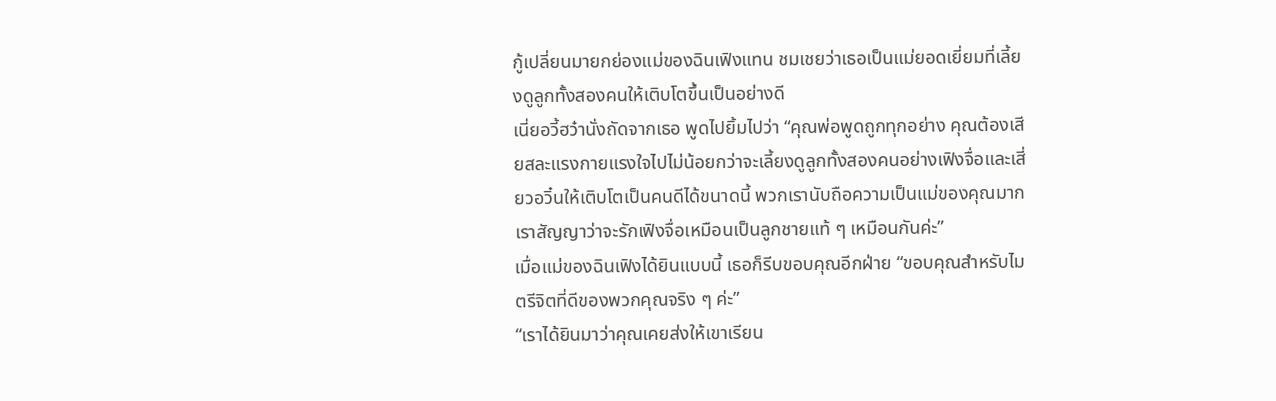กู้เปลี่ยนมายกย่องแม่ของฉินเฟิงแทน ชมเชยว่าเธอเป็นแม่ยอดเยี่ยมที่เลี้ยงดูลูกทั้งสองคนให้เติบโตขึ้นเป็นอย่างดี
เนี่ยอวี้ฮว๋านั่งถัดจากเธอ พูดไปยิ้มไปว่า “คุณพ่อพูดถูกทุกอย่าง คุณต้องเสียสละแรงกายแรงใจไปไม่น้อยกว่าจะเลี้ยงดูลูกทั้งสองคนอย่างเฟิงจื่อและเสี่ยวอวิ๋นให้เติบโตเป็นคนดีได้ขนาดนี้ พวกเรานับถือความเป็นแม่ของคุณมาก เราสัญญาว่าจะรักเฟิงจื่อเหมือนเป็นลูกชายแท้ ๆ เหมือนกันค่ะ”
เมื่อแม่ของฉินเฟิงได้ยินแบบนี้ เธอก็รีบขอบคุณอีกฝ่าย “ขอบคุณสำหรับไมตรีจิตที่ดีของพวกคุณจริง ๆ ค่ะ”
“เราได้ยินมาว่าคุณเคยส่งให้เขาเรียน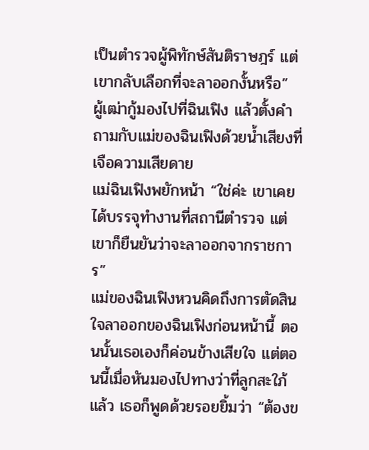เป็นตำรวจผู้พิทักษ์สันติราษฎร์ แต่เขากลับเลือกที่จะลาออกงั้นหรือ”
ผู้เฒ่ากู้มองไปที่ฉินเฟิง แล้วตั้งคำถามกับแม่ของฉินเฟิงด้วยน้ำเสียงที่เจือความเสียดาย
แม่ฉินเฟิงพยักหน้า “ใช่ค่ะ เขาเคยได้บรรจุทำงานที่สถานีตำรวจ แต่เขาก็ยืนยันว่าจะลาออกจากราชการ”
แม่ของฉินเฟิงหวนคิดถึงการตัดสินใจลาออกของฉินเฟิงก่อนหน้านี้ ตอนนั้นเธอเองก็ค่อนข้างเสียใจ แต่ตอนนี้เมื่อหันมองไปทางว่าที่ลูกสะใภ้แล้ว เธอก็พูดด้วยรอยยิ้มว่า “ต้องข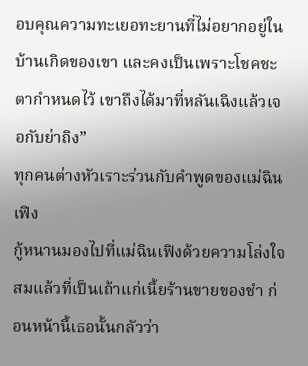อบคุณความทะเยอทะยานที่ไม่อยากอยู่ในบ้านเกิดของเขา และคงเป็นเพราะโชคชะตากำหนดไว้ เขาถึงได้มาที่หลันเฉิงแล้วเจอกับย่าถิง”
ทุกคนต่างหัวเราะร่วนกับคำพูดของแม่ฉินเฟิง
กู้หนานมองไปที่แม่ฉินเฟิงด้วยความโล่งใจ สมแล้วที่เป็นเถ้าแก่เนี้ยร้านขายของชำ ก่อนหน้านี้เธอนั้นกลัวว่า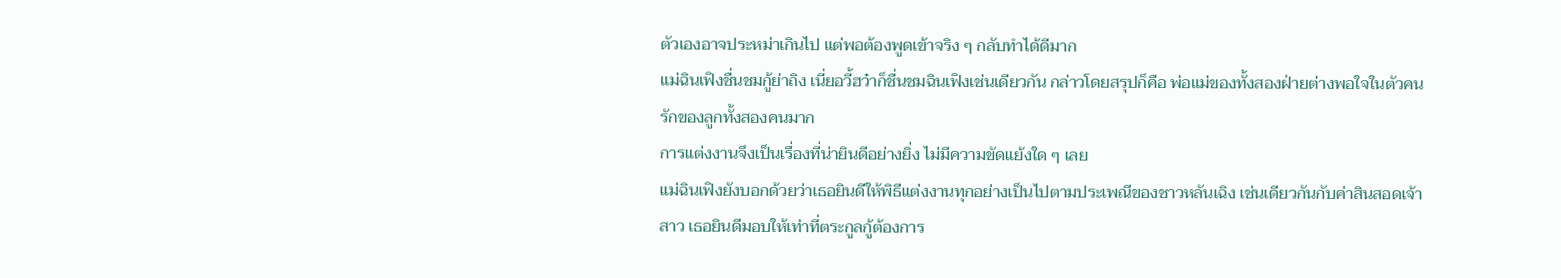ตัวเองอาจประหม่าเกินไป แต่พอต้องพูดเข้าจริง ๆ กลับทำได้ดีมาก
แม่ฉินเฟิงชื่นชมกู้ย่าถิง เนี่ยอวี้ฮว๋าก็ชื่นชมฉินเฟิงเช่นเดียวกัน กล่าวโดยสรุปก็คือ พ่อแม่ของทั้งสองฝ่ายต่างพอใจในตัวคนรักของลูกทั้งสองคนมาก
การแต่งงานจึงเป็นเรื่องที่น่ายินดีอย่างยิ่ง ไม่มีความขัดแย้งใด ๆ เลย
แม่ฉินเฟิงยังบอกด้วยว่าเธอยินดีให้พิธีแต่งงานทุกอย่างเป็นไปตามประเพณีของชาวหลันเฉิง เช่นเดียวกันกับค่าสินสอดเจ้าสาว เธอยินดีมอบให้เท่าที่ตระกูลกู้ต้องการ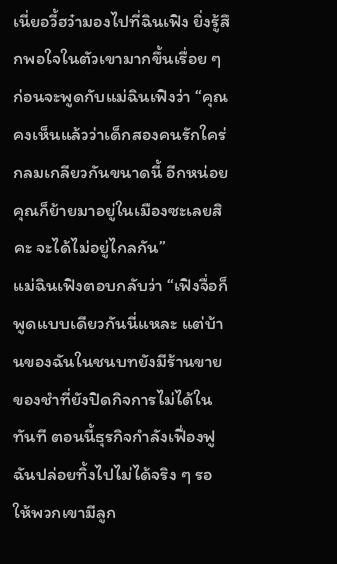เนี่ยอวี้ฮว๋ามองไปที่ฉินเฟิง ยิ่งรู้สึกพอใจในตัวเขามากขึ้นเรื่อย ๆ ก่อนจะพูดกับแม่ฉินเฟิงว่า “คุณคงเห็นแล้วว่าเด็กสองคนรักใคร่กลมเกลียวกันขนาดนี้ อีกหน่อยคุณก็ย้ายมาอยู่ในเมืองซะเลยสิคะ จะได้ไม่อยู่ไกลกัน”
แม่ฉินเฟิงตอบกลับว่า “เฟิงจื่อก็พูดแบบเดียวกันนี่แหละ แต่บ้านของฉันในชนบทยังมีร้านขายของชำที่ยังปิดกิจการไม่ได้ในทันที ตอนนี้ธุรกิจกำลังเฟื่องฟู ฉันปล่อยทิ้งไปไม่ได้จริง ๆ รอให้พวกเขามีลูก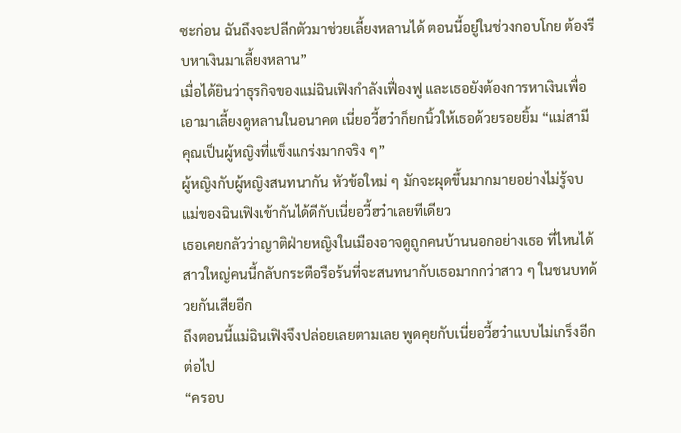ซะก่อน ฉันถึงจะปลีกตัวมาช่วยเลี้ยงหลานได้ ตอนนี้อยู่ในช่วงกอบโกย ต้องรีบหาเงินมาเลี้ยงหลาน”
เมื่อได้ยินว่าธุรกิจของแม่ฉินเฟิงกำลังเฟื่องฟู และเธอยังต้องการหาเงินเพื่อเอามาเลี้ยงดูหลานในอนาคต เนี่ยอวี้ฮว๋าก็ยกนิ้วให้เธอด้วยรอยยิ้ม “แม่สามี คุณเป็นผู้หญิงที่แข็งแกร่งมากจริง ๆ”
ผู้หญิงกับผู้หญิงสนทนากัน หัวข้อใหม่ ๆ มักจะผุดขึ้นมากมายอย่างไม่รู้จบ
แม่ของฉินเฟิงเข้ากันได้ดีกับเนี่ยอวี้ฮว๋าเลยทีเดียว
เธอเคยกลัวว่าญาติฝ่ายหญิงในเมืองอาจดูถูกคนบ้านนอกอย่างเธอ ที่ไหนได้ สาวใหญ่คนนี้กลับกระตือรือร้นที่จะสนทนากับเธอมากกว่าสาว ๆ ในชนบทด้วยกันเสียอีก
ถึงตอนนี้แม่ฉินเฟิงจึงปล่อยเลยตามเลย พูดคุยกับเนี่ยอวี้ฮว๋าแบบไม่เกร็งอีกต่อไป
“ครอบ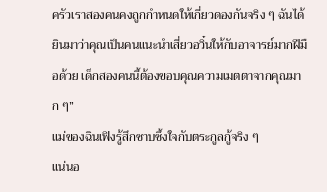ครัวเราสองคนคงถูกกำหนดให้เกี่ยวดองกันจริง ๆ ฉันได้ยินมาว่าคุณเป็นคนแนะนำเสี่ยวอวิ๋นให้กับอาจารย์มากฝีมือด้วย เด็กสองคนนี้ต้องขอบคุณความเมตตาจากคุณมาก ๆ”
แม่ของฉินเฟิงรู้สึกซาบซึ้งใจกับตระกูลกู้จริง ๆ
แน่นอ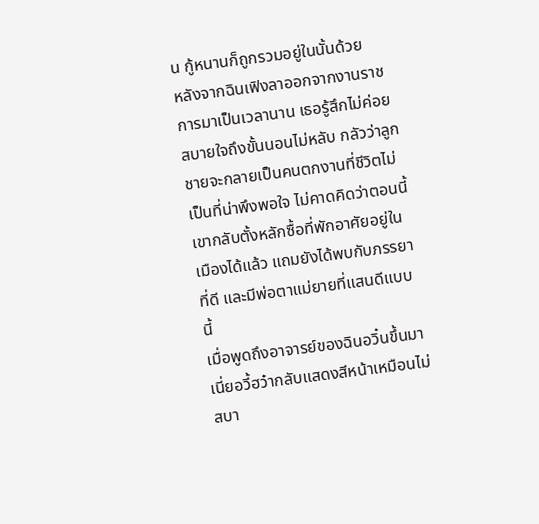น กู้หนานก็ถูกรวมอยู่ในนั้นด้วย
หลังจากฉินเฟิงลาออกจากงานราชการมาเป็นเวลานาน เธอรู้สึกไม่ค่อยสบายใจถึงขั้นนอนไม่หลับ กลัวว่าลูกชายจะกลายเป็นคนตกงานที่ชีวิตไม่เป็นที่น่าพึงพอใจ ไม่คาดคิดว่าตอนนี้เขากลับตั้งหลักซื้อที่พักอาศัยอยู่ในเมืองได้แล้ว แถมยังได้พบกับภรรยาที่ดี และมีพ่อตาแม่ยายที่แสนดีแบบนี้
เมื่อพูดถึงอาจารย์ของฉินอวิ๋นขึ้นมา เนี่ยอวี้ฮว๋ากลับแสดงสีหน้าเหมือนไม่สบา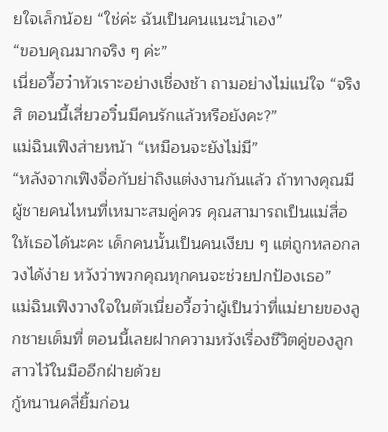ยใจเล็กน้อย “ใช่ค่ะ ฉันเป็นคนแนะนำเอง”
“ขอบคุณมากจริง ๆ ค่ะ”
เนี่ยอวี้ฮว๋าหัวเราะอย่างเชื่องช้า ถามอย่างไม่แน่ใจ “จริงสิ ตอนนี้เสี่ยวอวิ๋นมีคนรักแล้วหรือยังคะ?”
แม่ฉินเฟิงส่ายหน้า “เหมือนจะยังไม่มี”
“หลังจากเฟิงจื่อกับย่าถิงแต่งงานกันแล้ว ถ้าทางคุณมีผู้ชายคนไหนที่เหมาะสมคู่ควร คุณสามารถเป็นแม่สื่อให้เธอได้นะคะ เด็กคนนั้นเป็นคนเงียบ ๆ แต่ถูกหลอกลวงได้ง่าย หวังว่าพวกคุณทุกคนจะช่วยปกป้องเธอ”
แม่ฉินเฟิงวางใจในตัวเนี่ยอวี้ฮว๋าผู้เป็นว่าที่แม่ยายของลูกชายเต็มที่ ตอนนี้เลยฝากความหวังเรื่องชีวิตคู่ของลูกสาวไว้ในมืออีกฝ่ายด้วย
กู้หนานคลี่ยิ้มก่อน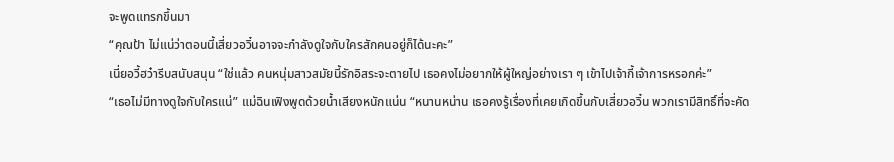จะพูดแทรกขึ้นมา
“คุณป้า ไม่แน่ว่าตอนนี้เสี่ยวอวิ๋นอาจจะกำลังดูใจกับใครสักคนอยู่ก็ได้นะคะ”
เนี่ยอวี้ฮว๋ารีบสนับสนุน “ใช่แล้ว คนหนุ่มสาวสมัยนี้รักอิสระจะตายไป เธอคงไม่อยากให้ผู้ใหญ่อย่างเรา ๆ เข้าไปเจ้ากี้เจ้าการหรอกค่ะ”
“เธอไม่มีทางดูใจกับใครแน่” แม่ฉินเฟิงพูดด้วยน้ำเสียงหนักแน่น “หนานหน่าน เธอคงรู้เรื่องที่เคยเกิดขึ้นกับเสี่ยวอวิ๋น พวกเรามีสิทธิ์ที่จะคัด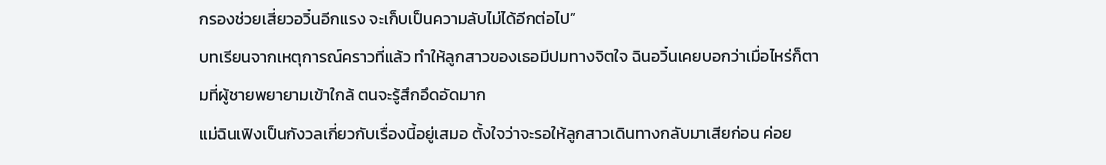กรองช่วยเสี่ยวอวิ๋นอีกแรง จะเก็บเป็นความลับไม่ได้อีกต่อไป”
บทเรียนจากเหตุการณ์คราวที่แล้ว ทำให้ลูกสาวของเธอมีปมทางจิตใจ ฉินอวิ๋นเคยบอกว่าเมื่อไหร่ก็ตามที่ผู้ชายพยายามเข้าใกล้ ตนจะรู้สึกอึดอัดมาก
แม่ฉินเฟิงเป็นกังวลเกี่ยวกับเรื่องนี้อยู่เสมอ ตั้งใจว่าจะรอให้ลูกสาวเดินทางกลับมาเสียก่อน ค่อย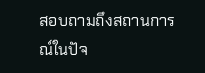สอบถามถึงสถานการณ์ในปัจ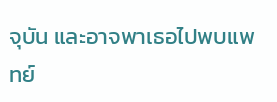จุบัน และอาจพาเธอไปพบแพทย์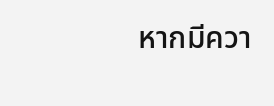หากมีควา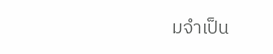มจำเป็น